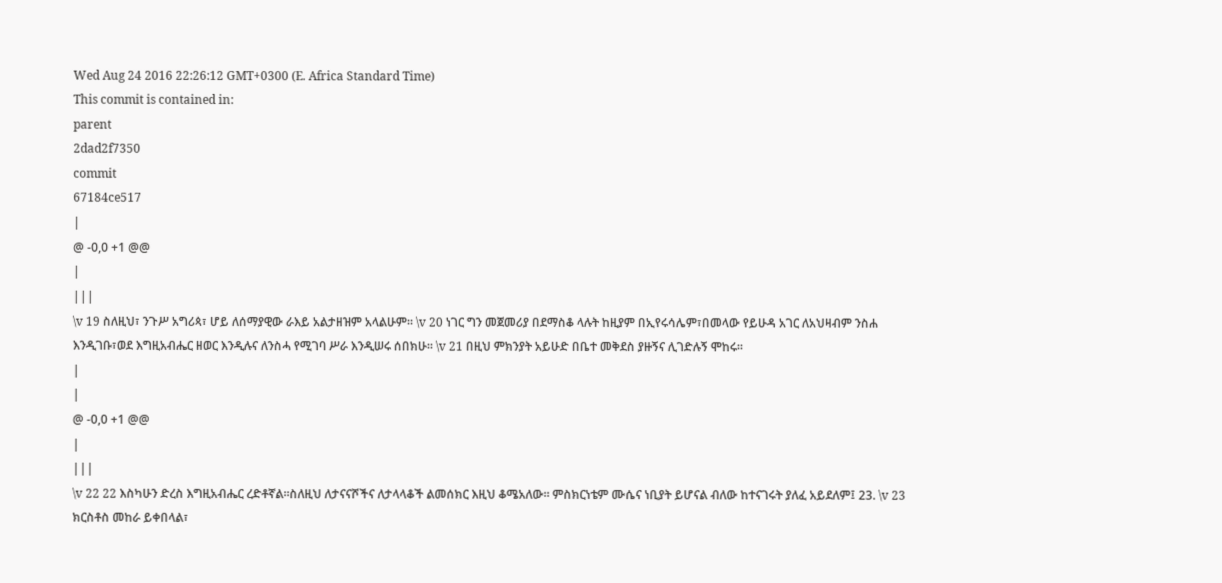Wed Aug 24 2016 22:26:12 GMT+0300 (E. Africa Standard Time)
This commit is contained in:
parent
2dad2f7350
commit
67184ce517
|
@ -0,0 +1 @@
|
|||
\v 19 ስለዚህ፣ ንጉሥ አግሪጳ፣ ሆይ ለሰማያዊው ራእይ አልታዘዝም አላልሁም። \v 20 ነገር ግን መጀመሪያ በደማስቆ ላሉት ከዚያም በኢየሩሳሌም፣በመላው የይሁዳ አገር ለአህዛብም ንስሐ እንዲገቡ፣ወደ እግዚአብሔር ዘወር እንዲሉና ለንስሓ የሚገባ ሥራ እንዲሠሩ ሰበክሁ። \v 21 በዚህ ምክንያት አይሁድ በቤተ መቅደስ ያዙኝና ሊገድሉኝ ሞከሩ።
|
|
@ -0,0 +1 @@
|
|||
\v 22 22 እስካሁን ድረስ እግዚአብሔር ረድቶኛል።ስለዚህ ለታናናሾችና ለታላላቆች ልመሰክር እዚህ ቆሜአለው። ምስክርነቴም ሙሴና ነቢያት ይሆናል ብለው ከተናገሩት ያለፈ አይደለም፤ 23. \v 23 ክርስቶስ መከራ ይቀበላል፣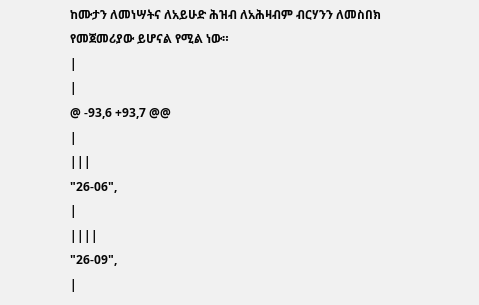ከሙታን ለመነሣትና ለአይሁድ ሕዝብ ለአሕዛብም ብርሃንን ለመስበክ የመጀመሪያው ይሆናል የሚል ነው።
|
|
@ -93,6 +93,7 @@
|
|||
"26-06",
|
||||
"26-09",
|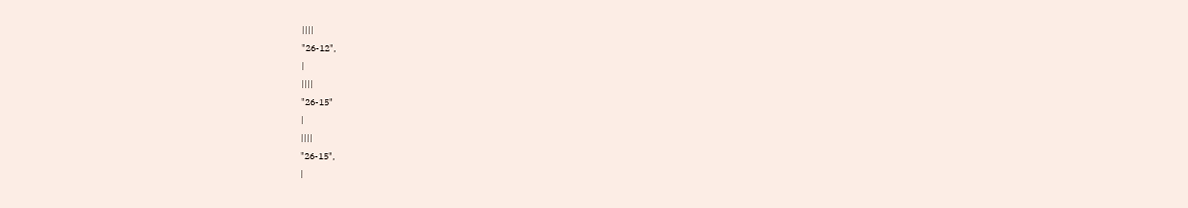||||
"26-12",
|
||||
"26-15"
|
||||
"26-15",
|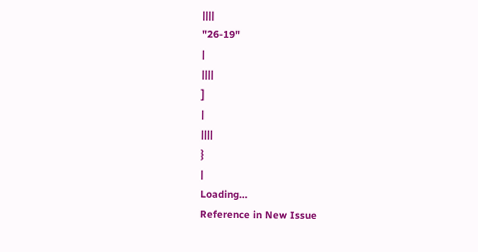||||
"26-19"
|
||||
]
|
||||
}
|
Loading…
Reference in New Issue